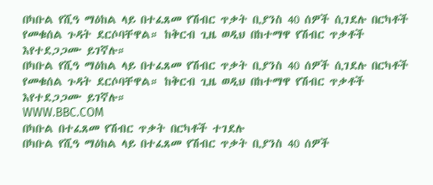በካቡል የሺዓ ማዕከል ላይ በተፈጸመ የሽብር ጥቃት ቢያንስ 40 ሰዎች ሲገደሉ በርካቶች የመቁሰል ጉዳት ደርሶባቸዋል። ከቅርብ ጊዜ ወዲህ በከተማዋ የሽብር ጥቃቶች እየተደጋጋሙ ይገኛሉ።
በካቡል የሺዓ ማዕከል ላይ በተፈጸመ የሽብር ጥቃት ቢያንስ 40 ሰዎች ሲገደሉ በርካቶች የመቁሰል ጉዳት ደርሶባቸዋል። ከቅርብ ጊዜ ወዲህ በከተማዋ የሽብር ጥቃቶች እየተደጋጋሙ ይገኛሉ።
WWW.BBC.COM
በካቡል በተፈጸመ የሽብር ጥቃት በርካቶች ተገደሉ
በካቡል የሺዓ ማዕከል ላይ በተፈጸመ የሽብር ጥቃት ቢያንስ 40 ሰዎች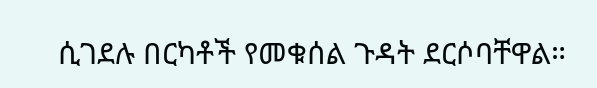ሲገደሉ በርካቶች የመቁሰል ጉዳት ደርሶባቸዋል።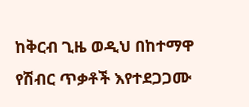ከቅርብ ጊዜ ወዲህ በከተማዋ የሽብር ጥቃቶች እየተደጋጋሙ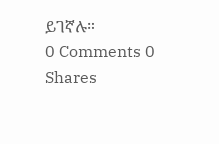ይገኛሉ።
0 Comments 0 Shares